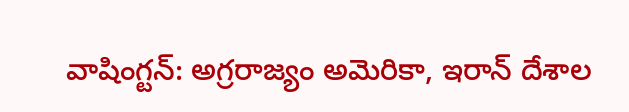వాషింగ్టన్: అగ్రరాజ్యం అమెరికా, ఇరాన్ దేశాల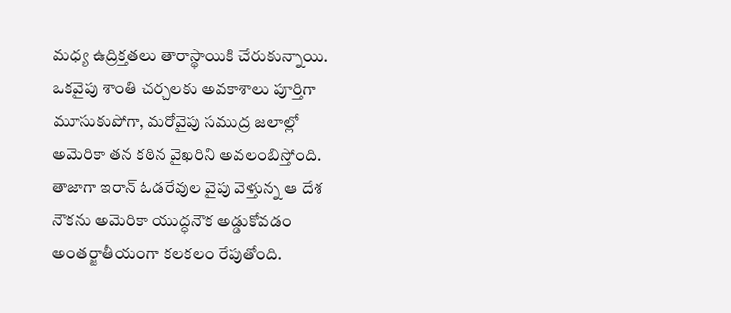మధ్య ఉద్రిక్తతలు తారాస్థాయికి చేరుకున్నాయి. ఒకవైపు శాంతి చర్చలకు అవకాశాలు పూర్తిగా మూసుకుపోగా, మరోవైపు సముద్ర జలాల్లో అమెరికా తన కఠిన వైఖరిని అవలంబిస్తోంది. తాజాగా ఇరాన్ ఓడరేవుల వైపు వెళ్తున్న ఆ దేశ నౌకను అమెరికా యుద్ధనౌక అడ్డుకోవడం అంతర్జాతీయంగా కలకలం రేపుతోంది.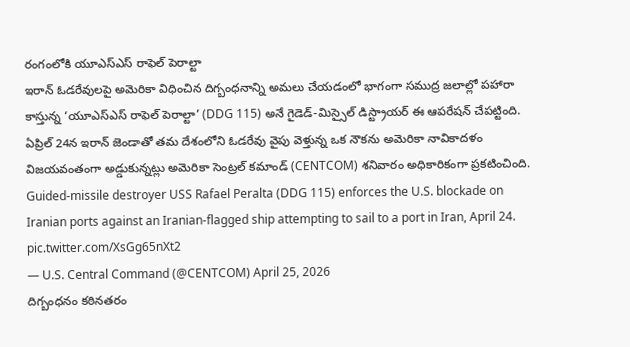రంగంలోకి యూఎస్ఎస్ రాఫెల్ పెరాల్టా
ఇరాన్ ఓడరేవులపై అమెరికా విధించిన దిగ్బంధనాన్ని అమలు చేయడంలో భాగంగా సముద్ర జలాల్లో పహారా కాస్తున్న ‘యూఎస్ఎస్ రాఫెల్ పెరాల్టా’ (DDG 115) అనే గైడెడ్-మిస్సైల్ డిస్ట్రాయర్ ఈ ఆపరేషన్ చేపట్టింది. ఏప్రిల్ 24న ఇరాన్ జెండాతో తమ దేశంలోని ఓడరేవు వైపు వెళ్తున్న ఒక నౌకను అమెరికా నావికాదళం విజయవంతంగా అడ్డుకున్నట్లు అమెరికా సెంట్రల్ కమాండ్ (CENTCOM) శనివారం అధికారికంగా ప్రకటించింది.
Guided-missile destroyer USS Rafael Peralta (DDG 115) enforces the U.S. blockade on Iranian ports against an Iranian-flagged ship attempting to sail to a port in Iran, April 24. pic.twitter.com/XsGg65nXt2
— U.S. Central Command (@CENTCOM) April 25, 2026
దిగ్బంధనం కఠినతరం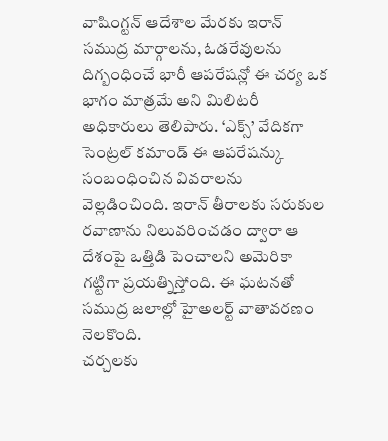వాషింగ్టన్ ఆదేశాల మేరకు ఇరాన్ సముద్ర మార్గాలను, ఓడరేవులను దిగ్బంధించే భారీ ఆపరేషన్లో ఈ చర్య ఒక భాగం మాత్రమే అని మిలిటరీ అధికారులు తెలిపారు. ‘ఎక్స్’ వేదికగా సెంట్రల్ కమాండ్ ఈ ఆపరేషన్కు సంబంధించిన వివరాలను వెల్లడించింది. ఇరాన్ తీరాలకు సరుకుల రవాణాను నిలువరించడం ద్వారా ఆ దేశంపై ఒత్తిడి పెంచాలని అమెరికా గట్టిగా ప్రయత్నిస్తోంది. ఈ ఘటనతో సముద్ర జలాల్లో హైఅలర్ట్ వాతావరణం నెలకొంది.
చర్చలకు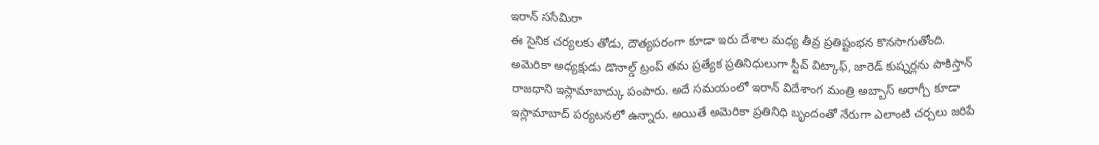ఇరాన్ ససేమిరా
ఈ సైనిక చర్యలకు తోడు, దౌత్యపరంగా కూడా ఇరు దేశాల మధ్య తీవ్ర ప్రతిష్టంభన కొనసాగుతోంది. అమెరికా అధ్యక్షుడు డొనాల్డ్ ట్రంప్ తమ ప్రత్యేక ప్రతినిధులుగా స్టీవ్ విట్కాఫ్, జారెడ్ కుష్నర్లను పాకిస్తాన్ రాజధాని ఇస్లామాబాద్కు పంపారు. అదే సమయంలో ఇరాన్ విదేశాంగ మంత్రి అబ్బాస్ అరాగ్చీ కూడా ఇస్లామాబాద్ పర్యటనలో ఉన్నారు. అయితే అమెరికా ప్రతినిధి బృందంతో నేరుగా ఎలాంటి చర్చలు జరిపే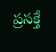ప్రసక్తే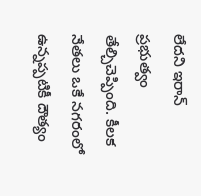లేదని ఇరాన్ ప్రభుత్వం తేల్చిచెప్పింది. కీలక నేతలు ఒకే నగరంలో ఉన్నప్పటికీ దౌత్యం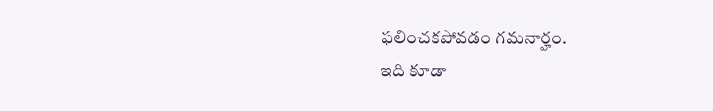ఫలించకపోవడం గమనార్హం.
ఇది కూడా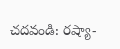చదవండి: రష్యా-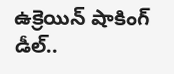ఉక్రెయిన్ షాకింగ్ డీల్..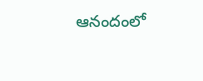ఆనందంలో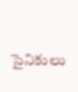సైనికులు